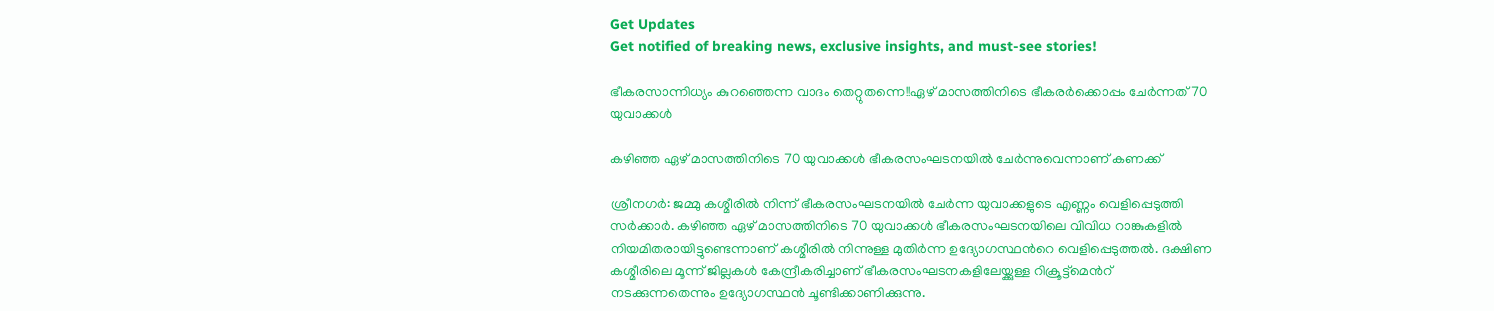Get Updates
Get notified of breaking news, exclusive insights, and must-see stories!

ഭീകരസാന്നിധ്യം കുറഞ്ഞെന്ന വാദം തെറ്റുതന്നെ!!ഏഴ് മാസത്തിനിടെ ഭീകരര്‍ക്കൊപ്പം ചേര്‍ന്നത് 70 യുവാക്കള്‍

കഴിഞ്ഞ ഏഴ് മാസത്തിനിടെ 70 യുവാക്കള്‍ ഭീകരസംഘടനയില്‍ ചേര്‍ന്നുവെന്നാണ് കണക്ക്

ശ്രീനഗര്‍: ജമ്മു കശ്മീരില്‍ നിന്ന് ഭീകരസംഘടനയില്‍ ചേര്‍ന്ന യുവാക്കളുടെ എണ്ണം വെളിപ്പെടുത്തി സര്‍ക്കാര്‍. കഴിഞ്ഞ ഏഴ് മാസത്തിനിടെ 70 യുവാക്കള്‍ ഭീകരസംഘടനയിലെ വിവിധ റാങ്കുകളില്‍ നിയമിതരായിട്ടുണ്ടെന്നാണ് കശ്മീരില്‍ നിന്നുള്ള മുതിര്‍ന്ന ഉദ്യോഗസ്ഥന്‍റെ വെളിപ്പെടുത്തല്‍. ദക്ഷിണ കശ്മീരിലെ മൂന്ന് ജില്ലകള്‍ കേന്ദ്രീകരിച്ചാണ് ഭീകരസംഘടനകളിലേയ്ക്കുള്ള റിക്രൂട്ട്മെന്‍റ് നടക്കുന്നതെന്നും ഉദ്യോഗസ്ഥന്‍ ചൂണ്ടിക്കാണിക്കുന്നു.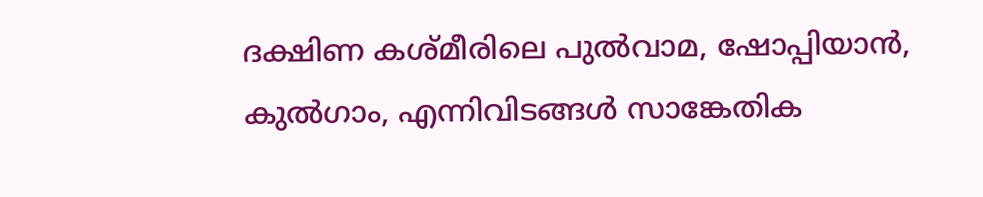ദക്ഷിണ കശ്മീരിലെ പുല്‍വാമ, ഷോപ്പിയാന്‍, കുല്‍ഗാം, എന്നിവിടങ്ങള്‍ സാങ്കേതിക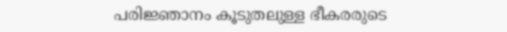പരിജ്ഞാനം കൂടുതലുള്ള ഭീകരരുടെ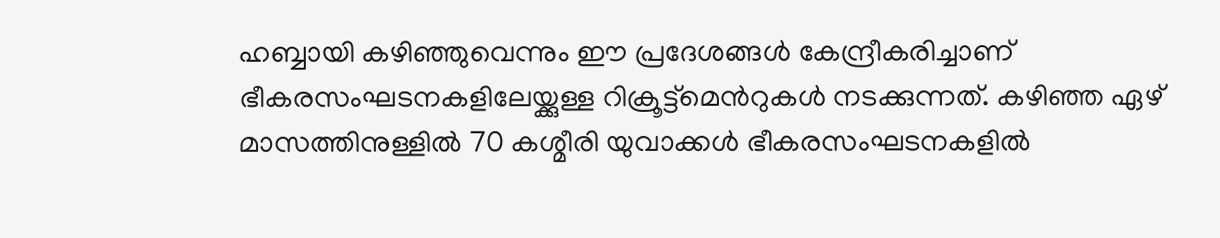ഹബ്ബായി കഴിഞ്ഞുവെന്നും ഈ പ്രദേശങ്ങള്‍ കേന്ദ്രീകരിച്ചാണ് ഭീകരസംഘടനകളിലേയ്ക്കുള്ള റിക്രൂട്ട്മെന്‍റുകള്‍ നടക്കുന്നത്. കഴിഞ്ഞ ഏഴ് മാസത്തിനുള്ളില്‍ 70 കശ്മീരി യുവാക്കള്‍ ഭീകരസംഘടനകളില്‍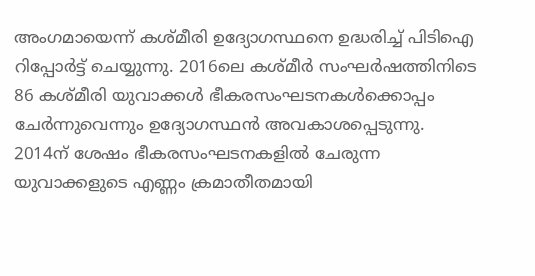അംഗമായെന്ന് കശ്മീരി ഉദ്യോഗസ്ഥനെ ഉദ്ധരിച്ച് പിടിഐ റിപ്പോര്‍ട്ട് ചെയ്യുന്നു. 2016ലെ കശ്മീര്‍ സംഘര്‍ഷത്തിനിടെ 86 കശ്മീരി യുവാക്കള്‍ ഭീകരസംഘടനകള്‍ക്കൊപ്പം ചേര്‍ന്നുവെന്നും ഉദ്യോഗസ്ഥന്‍ അവകാശപ്പെടുന്നു. 2014ന് ശേഷം ഭീകരസംഘടനകളില്‍ ചേരുന്ന യുവാക്കളുടെ എണ്ണം ക്രമാതീതമായി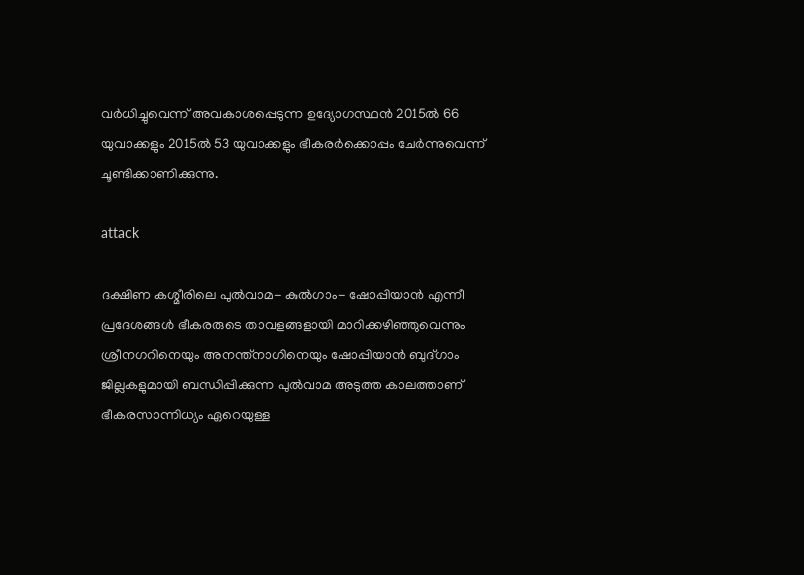വര്‍ധിച്ചുവെന്ന് അവകാശപ്പെടുന്ന ഉദ്യോഗസ്ഥന്‍ 2015ല്‍ 66 യുവാക്കളും 2015ല്‍ 53 യുവാക്കളും ഭീകരര്‍ക്കൊപ്പം ചേര്‍ന്നുവെന്ന് ചൂണ്ടിക്കാണിക്കുന്നു.

attack

ദക്ഷിണ കശ്മീരിലെ പുല്‍വാമ- കുല്‍ഗാം- ഷോപ്പിയാന്‍ എന്നീ പ്രദേശങ്ങള്‍ ഭീകരരുടെ താവളങ്ങളായി മാറിക്കഴിഞ്ഞുവെന്നും ശ്രീനഗറിനെയും അനന്ത്നാഗിനെയും ഷോപ്പിയാന്‍ ബുദ്ഗാം ജില്ലകളുമായി ബന്ധിപ്പിക്കുന്ന പുല്‍വാമ അടുത്ത കാലത്താണ് ഭീകരസാന്നിധ്യം ഏറെയുള്ള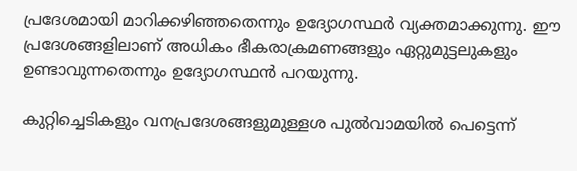പ്രദേശമായി മാറിക്കഴിഞ്ഞതെന്നും ഉദ്യോഗസ്ഥര്‍ വ്യക്തമാക്കുന്നു. ഈ പ്രദേശങ്ങളിലാണ് അധികം ഭീകരാക്രമണങ്ങളും ഏറ്റുമുട്ടലുകളും ഉണ്ടാവുന്നതെന്നും ഉദ്യോഗസ്ഥന്‍ പറയുന്നു.

കുറ്റിച്ചെടികളും വനപ്രദേശങ്ങളുമുള്ളശ പുല്‍വാമയില്‍ പെട്ടെന്ന്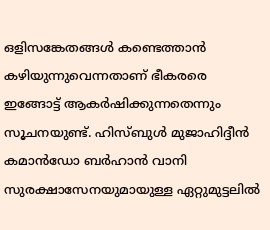ഒളിസങ്കേതങ്ങള്‍ കണ്ടെത്താന്‍ കഴിയുന്നുവെന്നതാണ് ഭീകരരെ ഇങ്ങോട്ട് ആകര്‍ഷിക്കുന്നതെന്നും സൂചനയുണ്ട്. ഹിസ്ബുള്‍ മുജാഹിദ്ദീന്‍ കമാന്‍ഡോ ബര്‍ഹാന്‍ വാനി സുരക്ഷാസേനയുമായുള്ള ഏറ്റുമുട്ടലില്‍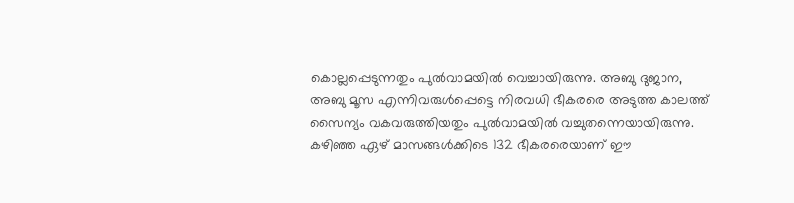കൊല്ലപ്പെടുന്നതും പുല്‍വാമയില്‍ വെച്ചായിരുന്നു. അബു ദുജാന, അബു മൂസ എന്നിവരുള്‍പ്പെട്ടെ നിരവധി ഭീകരരെ അടുത്ത കാലത്ത് സൈന്യം വകവരുത്തിയതും പുല്‍വാമയില്‍ വച്ചുതന്നെയായിരുന്നു. കഴിഞ്ഞ ഏഴ് മാസങ്ങള്‍ക്കിടെ 132 ഭീകരരെയാണ് ഈ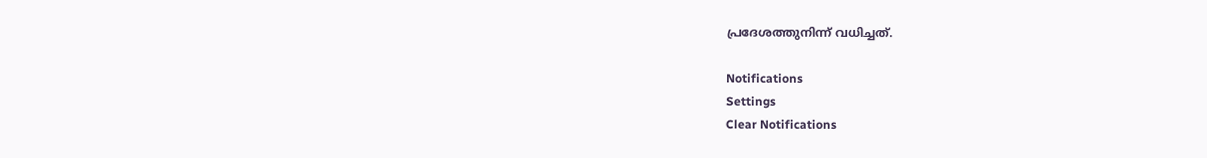പ്രദേശത്തുനിന്ന് വധിച്ചത്.

Notifications
Settings
Clear Notifications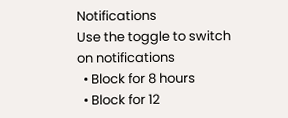Notifications
Use the toggle to switch on notifications
  • Block for 8 hours
  • Block for 12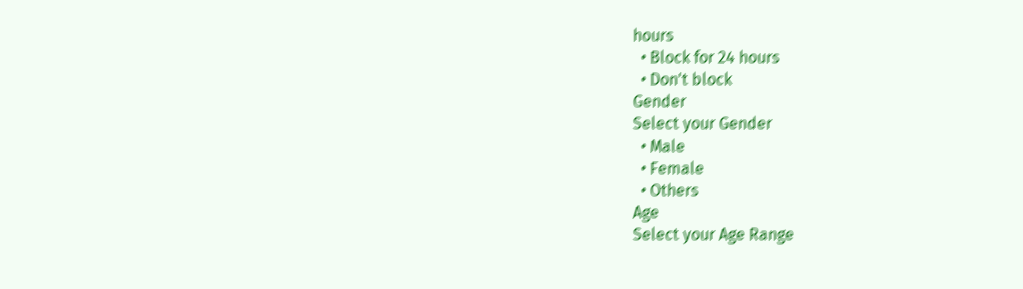hours
  • Block for 24 hours
  • Don't block
Gender
Select your Gender
  • Male
  • Female
  • Others
Age
Select your Age Range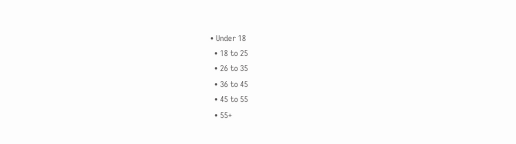• Under 18
  • 18 to 25
  • 26 to 35
  • 36 to 45
  • 45 to 55
  • 55+